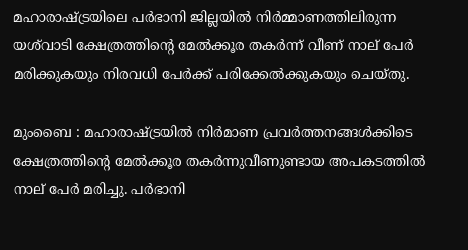മഹാരാഷ്ട്രയിലെ പർഭാനി ജില്ലയിൽ നിർമ്മാണത്തിലിരുന്ന യശ്‌വാടി ക്ഷേത്രത്തിന്റെ മേൽക്കൂര തകർന്ന് വീണ് നാല് പേർ മരിക്കുകയും നിരവധി പേർക്ക് പരിക്കേൽക്കുകയും ചെയ്തു.

മുംബൈ : മഹാരാഷ്ട്രയിൽ നിർമാണ പ്രവർത്തനങ്ങൾക്കിടെ ക്ഷേത്രത്തിന്റെ മേൽക്കൂര തകർന്നുവീണുണ്ടായ അപകടത്തിൽ നാല് പേർ മരിച്ചു. പർഭാനി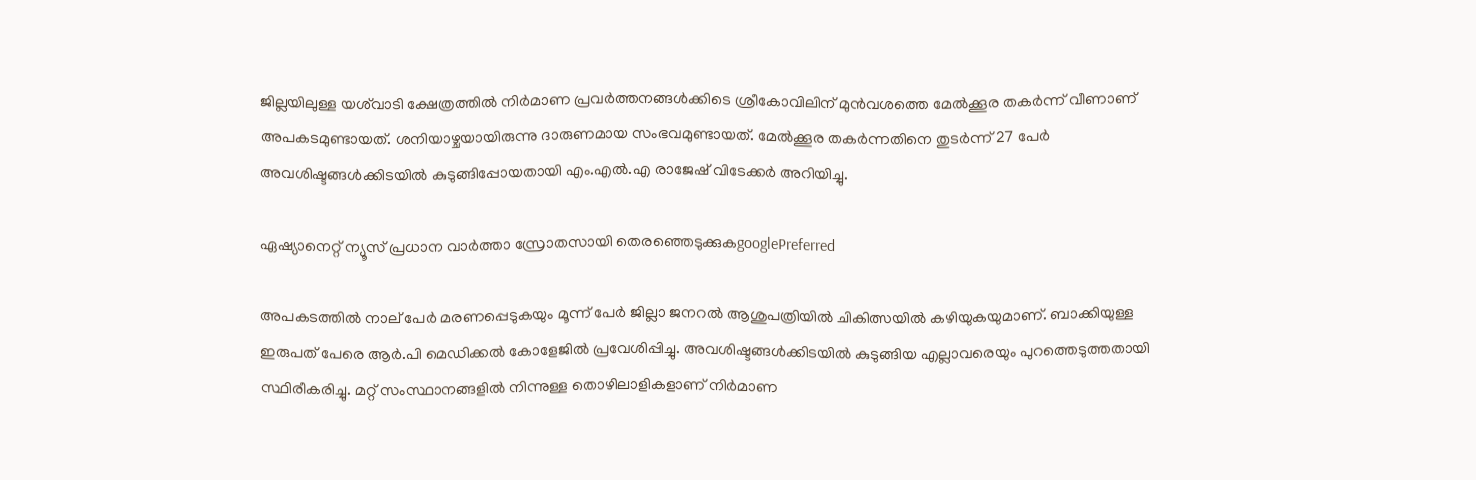ജില്ലയിലുള്ള യശ്‌വാടി ക്ഷേത്രത്തിൽ നിർമാണ പ്രവർത്തനങ്ങൾക്കിടെ ശ്രീകോവിലിന് മുൻവശത്തെ മേൽക്കൂര തകർന്ന് വീണാണ് അപകടമുണ്ടായത്. ശനിയാഴ്ചയായിരുന്നു ദാരുണമായ സംഭവമുണ്ടായത്. മേൽക്കൂര തകർന്നതിനെ തുടർന്ന് 27 പേർ അവശിഷ്ടങ്ങൾക്കിടയിൽ കുടുങ്ങിപ്പോയതായി എം.എൽ.എ രാജേഷ് വിടേക്കർ അറിയിച്ചു.

ഏഷ്യാനെറ്റ് ന്യൂസ് പ്രധാന വാർത്താ സ്രോതസായി തെരഞ്ഞെടുക്കുകgooglePreferred

അപകടത്തിൽ നാല് പേർ മരണപ്പെടുകയും മൂന്ന് പേർ ജില്ലാ ജനറൽ ആശുപത്രിയിൽ ചികിത്സയിൽ കഴിയുകയുമാണ്. ബാക്കിയുള്ള ഇരുപത് പേരെ ആർ.പി മെഡിക്കൽ കോളേജിൽ പ്രവേശിപ്പിച്ചു. അവശിഷ്ടങ്ങൾക്കിടയിൽ കുടുങ്ങിയ എല്ലാവരെയും പുറത്തെടുത്തതായി സ്ഥിരീകരിച്ചു. മറ്റ് സംസ്ഥാനങ്ങളിൽ നിന്നുള്ള തൊഴിലാളികളാണ് നിർമാണ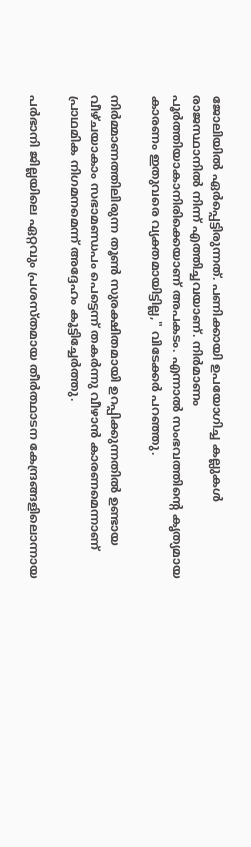ജോലിയിൽ ഏർപ്പെട്ടിരുന്നത്. പണിക്കായി ഉപയോഗിച്ച കല്ലുകൾ രാജസ്ഥാനിൽ നിന്ന് എത്തിച്ചവയാണ്. നിർമാണം പൂർത്തിയാകാനിരിക്കെയാണ് അപകടം. എന്നാൽ സംഭവത്തിന്റെ കൃത്യമായ കാരണം ഇതുവരെ വ്യക്തമായിട്ടില്ല," വിടേക്കർ പറഞ്ഞു.

നിർമ്മാണത്തിലിരുന്ന തൂൺ സുരക്ഷിതമായി ഉറപ്പിക്കുന്നതിൽ ഉണ്ടായ വീഴ്ചയാകാം സഭാമണ്ഡപം പെട്ടെന്ന് തകർന്നു വീഴാൻ കാരണമെന്നാണ് പ്രാഥമിക നിഗമനമെന്ന് അദ്ദേഹം കൂട്ടിച്ചേർത്തു.

പർഭാനി ജില്ലയിലെ ഏറ്റവും പ്രശസ്തമായ തീർത്ഥാടന കേന്ദ്രങ്ങളിലൊന്നായ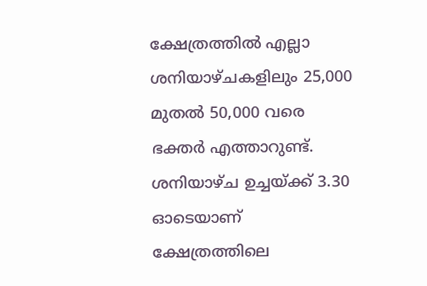ക്ഷേത്രത്തിൽ എല്ലാ ശനിയാഴ്ചകളിലും 25,000 മുതൽ 50,000 വരെ ഭക്തർ എത്താറുണ്ട്. ശനിയാഴ്ച ഉച്ചയ്ക്ക് 3.30 ഓടെയാണ് ക്ഷേത്രത്തിലെ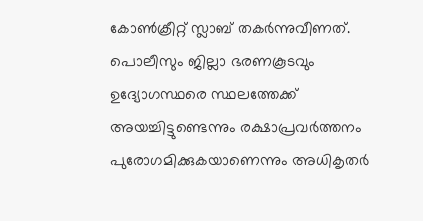കോൺക്രീറ്റ് സ്ലാബ് തകർന്നുവീണത്. പൊലീസും ജില്ലാ ഭരണകൂടവും ഉദ്യോഗസ്ഥരെ സ്ഥലത്തേക്ക് അയച്ചിട്ടുണ്ടെന്നും രക്ഷാപ്രവർത്തനം പുരോഗമിക്കുകയാണെന്നും അധികൃതർ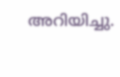അറിയിച്ചു.